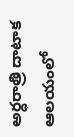అర్ధరాత్రి దాటాక ఆలయంలో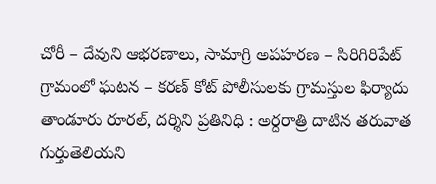చోరీ – దేవుని ఆభరణాలు, సామాగ్రి అపహరణ – సిరిగిరిపేట్ గ్రామంలో ఘటన – కరణ్ కోట్ పోలీసులకు గ్రామస్తుల ఫిర్యాదు తాండూరు రూరల్, దర్శిని ప్రతినిధి : అర్దరాత్రి దాటిన తరువాత గుర్తుతెలియని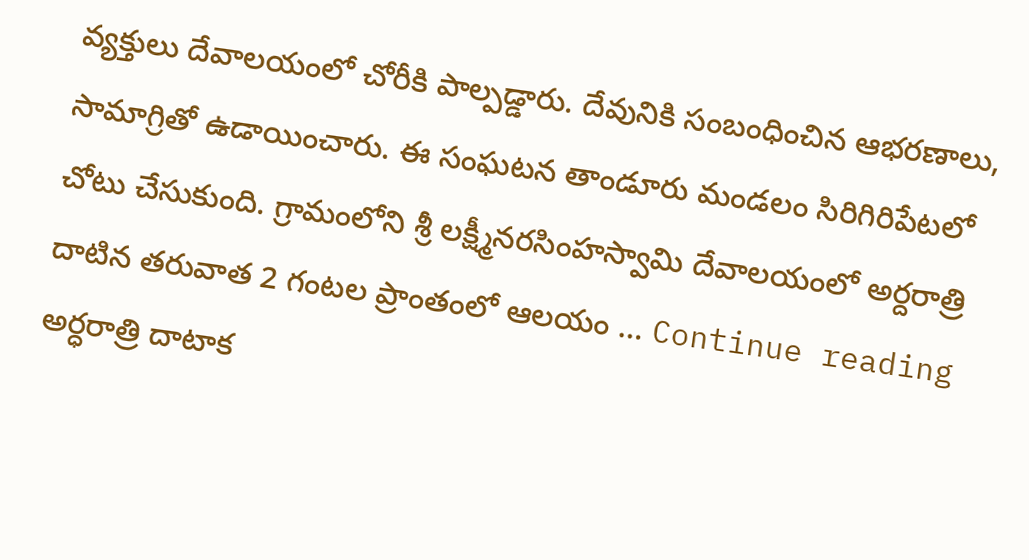వ్యక్తులు దేవాలయంలో చోరీకి పాల్పడ్డారు. దేవునికి సంబంధించిన ఆభరణాలు, సామాగ్రితో ఉడాయించారు. ఈ సంఘటన తాండూరు మండలం సిరిగిరిపేటలో చోటు చేసుకుంది. గ్రామంలోని శ్రీ లక్ష్మీనరసింహస్వామి దేవాలయంలో అర్దరాత్రి దాటిన తరువాత 2 గంటల ప్రాంతంలో ఆలయం … Continue reading అర్ధరాత్రి దాటాక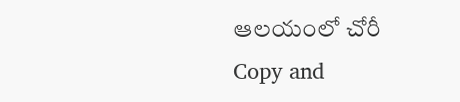ఆలయంలో చోరీ
Copy and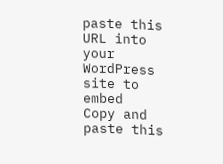paste this URL into your WordPress site to embed
Copy and paste this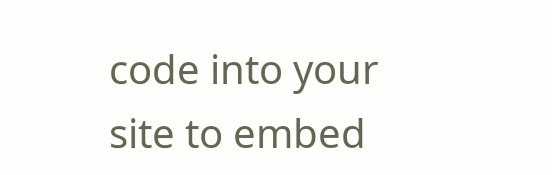code into your site to embed